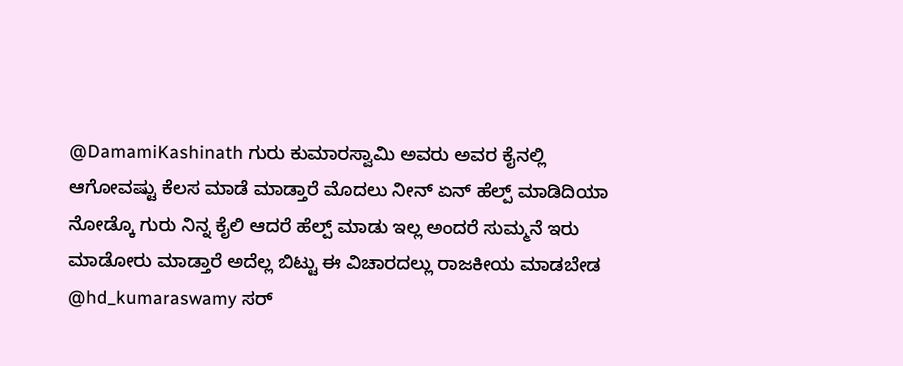@DamamiKashinath ಗುರು ಕುಮಾರಸ್ವಾಮಿ ಅವರು ಅವರ ಕೈನಲ್ಲಿ ಆಗೋವಷ್ಟು ಕೆಲಸ ಮಾಡೆ ಮಾಡ್ತಾರೆ ಮೊದಲು ನೀನ್ ಏನ್ ಹೆಲ್ಪ್ ಮಾಡಿದಿಯಾ ನೋಡ್ಕೊ ಗುರು ನಿನ್ನ ಕೈಲಿ ಆದರೆ ಹೆಲ್ಪ್ ಮಾಡು ಇಲ್ಲ ಅಂದರೆ ಸುಮ್ಮನೆ ಇರು ಮಾಡೋರು ಮಾಡ್ತಾರೆ ಅದೆಲ್ಲ ಬಿಟ್ಟು ಈ ವಿಚಾರದಲ್ಲು ರಾಜಕೀಯ ಮಾಡಬೇಡ
@hd_kumaraswamy ಸರ್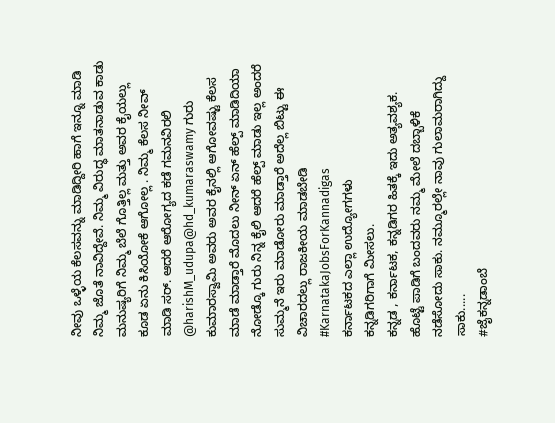ನೀವು ಒಳ್ಳೆಯ ಕೆಲಸವನ್ನು ಮಾಡಿದ್ದೀರಿ ಹಾಗೆ ಇನ್ನೂ ಮಾಡಿ ನಿಮ್ಮ ಜೊತೆ ನಾವಿದ್ದೇವೆ. ನಿಮ್ಮ ವಿರುದ್ಧ ಮಾತನಾಡುವ ಕಾಡು ಮನುಷ್ಯರಿಗೆ ನಿಮ್ಮ ಬೆಲೆ ಗೊತ್ತಿಲ್ಲ ಮತ್ತು ಅವರ ಕೈಯಲ್ಲು ಕೂಡ ಏನು ಕಿಸಿಯೋಕೆ ಆಗೋಲ್ಲ . ನಿಮ್ಮ ಕೆಲಸ ನೀವ್ ಮಾಡಿ ಸರ್. ಆದರೆ ಆರೋಗ್ಯದ ಕಡೆ ಗಮನವಿರಲಿ
@harishM_udupa@hd_kumaraswamy ಗುರು ಕುಮಾರಸ್ವಾಮಿ ಅವರು ಅವರ ಕೈನಲ್ಲಿ ಆಗೋವಷ್ಟು ಕೆಲಸ ಮಾಡೆ ಮಾಡ್ತಾರೆ ಮೊದಲು ನೀನ್ ಏನ್ ಹೆಲ್ಪ್ ಮಾಡಿದಿಯಾ ನೋಡ್ಕೊ ಗುರು ನಿನ್ನ ಕೈಲಿ ಆದರೆ ಹೆಲ್ಪ್ ಮಾಡು ಇಲ್ಲ ಅಂದರೆ ಸುಮ್ಮನೆ ಇರು ಮಾಡೋರು ಮಾಡ್ತಾರೆ ಅದೆಲ್ಲ ಬಿಟ್ಟು ಈ ವಿಚಾರದಲ್ಲು ರಾಜಕೀಯ ಮಾಡಬೇಡಿ
#KarnatakaJobsForKannadigas
ಕರ್ನಾಟಕದ ಎಲ್ಲಾ ಉದ್ಯೋಗಗಳು
ಕನ್ನಡಿಗರಿಗಾಗೆ ಮೀಸಲು.
ಕನ್ನಡ , ಕರ್ನಾಟಕ, ಕನ್ನಡಿಗರ ಹಿತಕ್ಕೆ ಇದು ಅತ್ಯವಶ್ಯಕ. ಹೊಟ್ಟೆ ಪಾಡಿಗೆ ಬಂದವರು ನಮ್ಮ ಮೇಲೆ ದಬ್ಬಾಳಿಕೆ ನಡೆಸೋದು ಸಾಕು. ನಮ್ಮೂರಲ್ಲೇ ನಾವು ಗುಲಾಮರಾಗಿದ್ದು ಸಾಕು.....
#ಜೈಕನ್ನಡಾಂಬೆ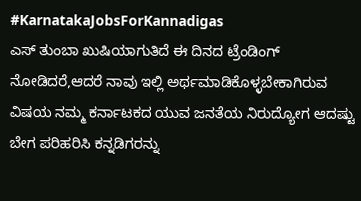#KarnatakaJobsForKannadigas
ಎಸ್ ತುಂಬಾ ಖುಷಿಯಾಗುತಿದೆ ಈ ದಿನದ ಟ್ರೆಂಡಿಂಗ್ ನೋಡಿದರೆ,ಆದರೆ ನಾವು ಇಲ್ಲಿ ಅರ್ಥಮಾಡಿಕೊಳ್ಳಬೇಕಾಗಿರುವ ವಿಷಯ ನಮ್ಮ ಕರ್ನಾಟಕದ ಯುವ ಜನತೆಯ ನಿರುದ್ಯೋಗ ಆದಷ್ಟು ಬೇಗ ಪರಿಹರಿಸಿ ಕನ್ನಡಿಗರನ್ನು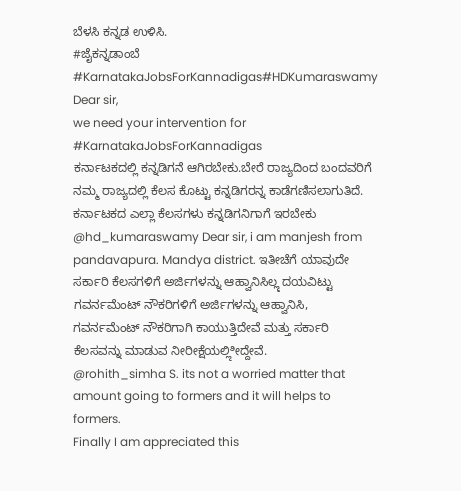ಬೆಳಸಿ ಕನ್ನಡ ಉಳಿಸಿ.
#ಜೈಕನ್ನಡಾಂಬೆ
#KarnatakaJobsForKannadigas#HDKumaraswamy
Dear sir,
we need your intervention for #KarnatakaJobsForKannadigas
ಕರ್ನಾಟಕದಲ್ಲಿ ಕನ್ನಡಿಗನೆ ಆಗಿರಬೇಕು.ಬೇರೆ ರಾಜ್ಯದಿಂದ ಬಂದವರಿಗೆ ನಮ್ಮ ರಾಜ್ಯದಲ್ಲಿ ಕೆಲಸ ಕೊಟ್ಟು ಕನ್ನಡಿಗರನ್ನ ಕಾಡೆಗಣಿಸಲಾಗುತಿದೆ. ಕರ್ನಾಟಕದ ಎಲ್ಲಾ ಕೆಲಸಗಳು ಕನ್ನಡಿಗನಿಗಾಗೆ ಇರಬೇಕು
@hd_kumaraswamy Dear sir, i am manjesh from pandavapura. Mandya district. ಇತೀಚೆಗೆ ಯಾವುದೇ ಸರ್ಕಾರಿ ಕೆಲಸಗಳಿಗೆ ಅರ್ಜಿಗಳನ್ನು ಆಹ್ವಾನಿಸಿಲೣ ದಯವಿಟ್ಟು ಗವರ್ನಮೆಂಟ್ ನೌಕರಿಗಳಿಗೆ ಅರ್ಜಿಗಳನ್ನು ಆಹ್ವಾನಿಸಿ, ಗವರ್ನಮೆಂಟ್ ನೌಕರಿಗಾಗಿ ಕಾಯುತ್ತಿದೇವೆ ಮತ್ತು ಸರ್ಕಾರಿ ಕೆಲಸವನ್ನು ಮಾಡುವ ನೀರೀಕ್ಷೆಯಲಿೢೀದ್ದೇವೆ.
@rohith_simha S. its not a worried matter that amount going to formers and it will helps to formers.
Finally I am appreciated this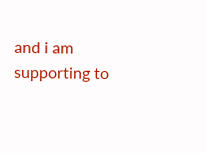and i am supporting to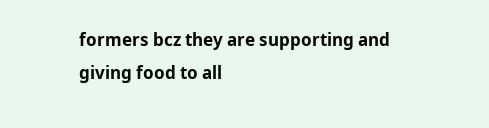formers bcz they are supporting and giving food to all